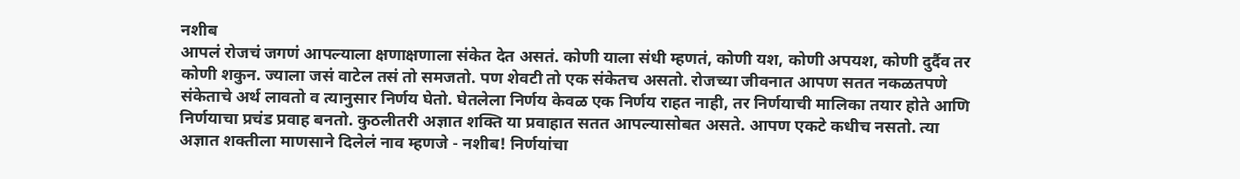नशीब
आपलं रोजचं जगणं आपल्याला क्षणाक्षणाला संकेत देत असतं. कोणी याला संधी म्हणतं, कोणी यश, कोणी अपयश, कोणी दुर्दैव तर कोणी शकुन. ज्याला जसं वाटेल तसं तो समजतो. पण शेवटी तो एक संकेतच असतो. रोजच्या जीवनात आपण सतत नकळतपणे संकेताचे अर्थ लावतो व त्यानुसार निर्णय घेतो. घेतलेला निर्णय केवळ एक निर्णय राहत नाही, तर निर्णयाची मालिका तयार होते आणि निर्णयाचा प्रचंड प्रवाह बनतो. कुठलीतरी अज्ञात शक्ति या प्रवाहात सतत आपल्यासोबत असते. आपण एकटे कधीच नसतो. त्या अज्ञात शक्तीला माणसाने दिलेलं नाव म्हणजे - नशीब! निर्णयांचा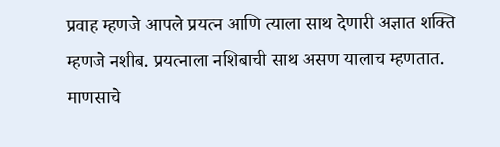प्रवाह म्हणजे आपले प्रयत्न आणि त्याला साथ देणारी अज्ञात शक्ति म्हणजे नशीब. प्रयत्नाला नशिबाची साथ असण यालाच म्हणतात.
माणसाचे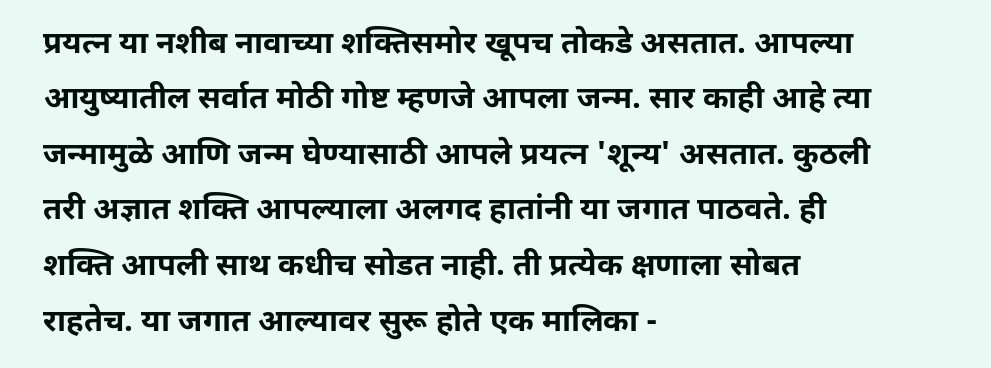प्रयत्न या नशीब नावाच्या शक्तिसमोर खूपच तोकडे असतात. आपल्या आयुष्यातील सर्वात मोठी गोष्ट म्हणजे आपला जन्म. सार काही आहे त्या जन्मामुळे आणि जन्म घेण्यासाठी आपले प्रयत्न 'शून्य' असतात. कुठली तरी अज्ञात शक्ति आपल्याला अलगद हातांनी या जगात पाठवते. ही शक्ति आपली साथ कधीच सोडत नाही. ती प्रत्येक क्षणाला सोबत राहतेच. या जगात आल्यावर सुरू होते एक मालिका -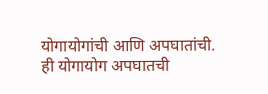योगायोगांची आणि अपघातांची. ही योगायोग अपघातची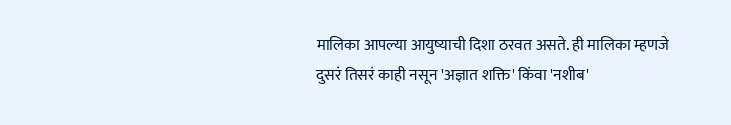मालिका आपल्या आयुष्याची दिशा ठरवत असते. ही मालिका म्हणजे दुसरं तिसरं काही नसून 'अज्ञात शक्ति' किंवा 'नशीब'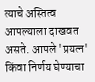त्याचे अस्तित्व आपल्याला दाखवत असते. आपले 'प्रयत्न' किंवा निर्णय घेण्याचा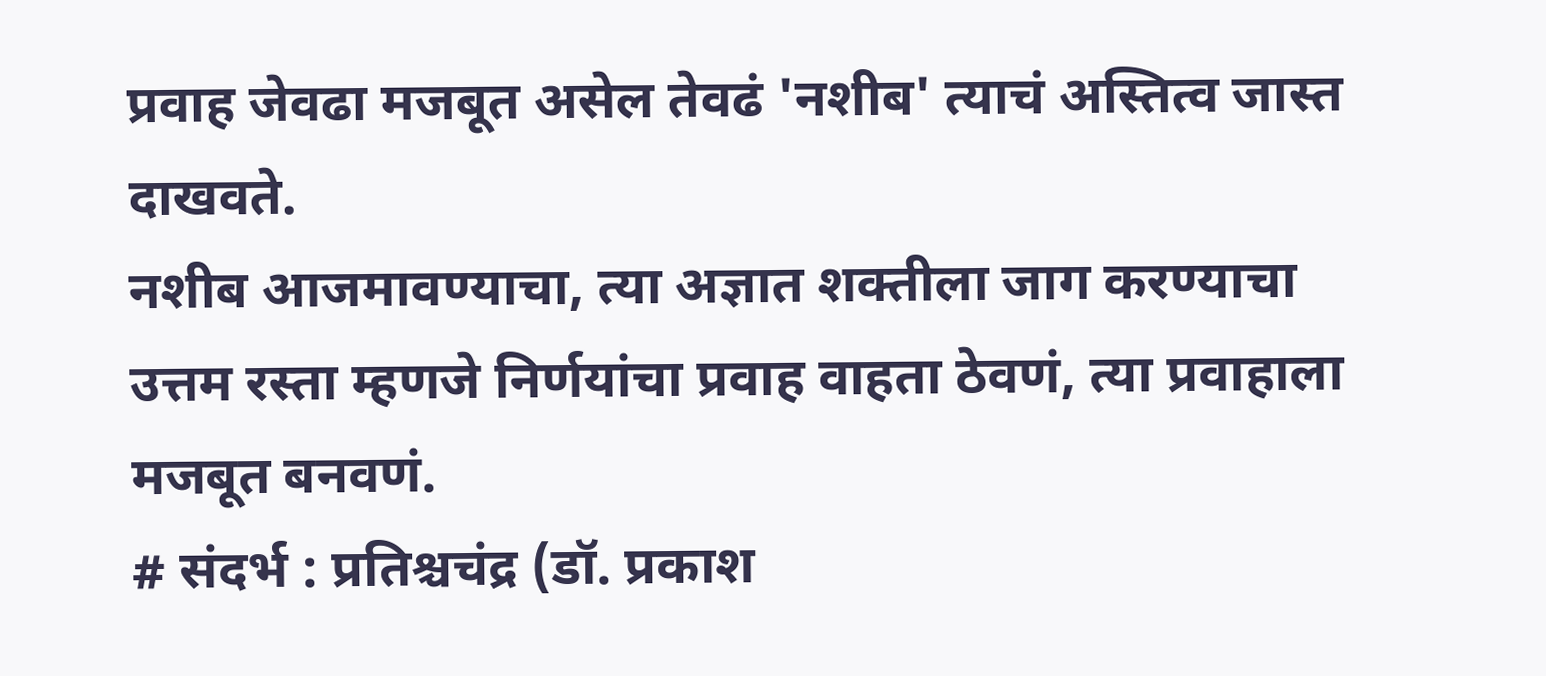प्रवाह जेवढा मजबूत असेल तेवढं 'नशीब' त्याचं अस्तित्व जास्त दाखवते.
नशीब आजमावण्याचा, त्या अज्ञात शक्तीला जाग करण्याचा उत्तम रस्ता म्हणजे निर्णयांचा प्रवाह वाहता ठेवणं, त्या प्रवाहाला मजबूत बनवणं.
# संदर्भ : प्रतिश्चचंद्र (डॉ. प्रकाश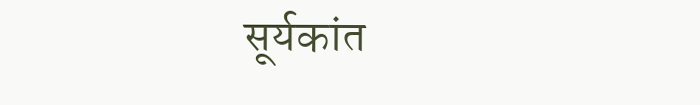सूर्यकांत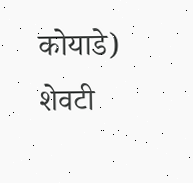कोयाडे)
शेवटी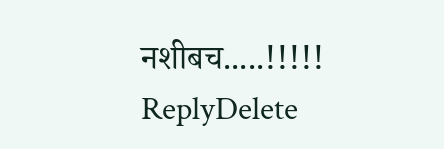नशीबच.....!!!!!
ReplyDelete